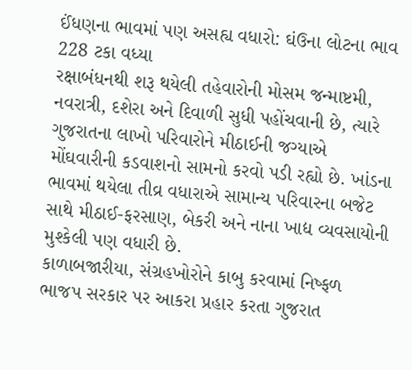ઈંધણના ભાવમાં પણ અસહ્ય વધારો: ઘંઉના લોટના ભાવ 228 ટકા વધ્યા
રક્ષાબંધનથી શરૂ થયેલી તહેવારોની મોસમ જન્માષ્ટમી, નવરાત્રી, દશેરા અને દિવાળી સુધી પહોંચવાની છે, ત્યારે ગુજરાતના લાખો પરિવારોને મીઠાઈની જગ્યાએ મોંઘવારીની કડવાશનો સામનો કરવો પડી રહ્યો છે. ખાંડના ભાવમાં થયેલા તીવ્ર વધારાએ સામાન્ય પરિવારના બજેટ સાથે મીઠાઈ-ફરસાણ, બેકરી અને નાના ખાદ્ય વ્યવસાયોની મુશ્કેલી પણ વધારી છે.
કાળાબજારીયા, સંગ્રહખોરોને કાબુ કરવામાં નિષ્ફળ ભાજપ સરકાર પર આકરા પ્રહાર કરતા ગુજરાત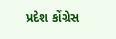પ્રદેશ કોંગ્રેસ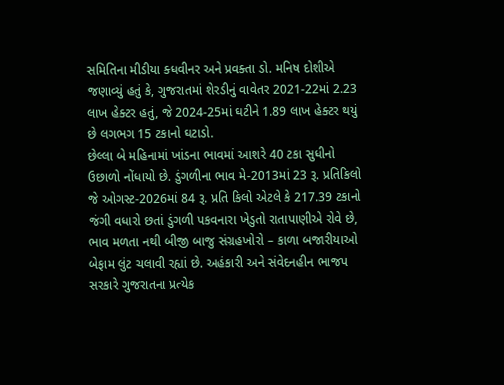સમિતિના મીડીયા ક્ધવીનર અને પ્રવક્તા ડો. મનિષ દોશીએ જણાવ્યું હતું કે, ગુજરાતમાં શેરડીનું વાવેતર 2021-22માં 2.23 લાખ હેક્ટર હતું, જે 2024-25માં ઘટીને 1.89 લાખ હેક્ટર થયું છે લગભગ 15 ટકાનો ઘટાડો.
છેલ્લા બે મહિનામાં ખાંડના ભાવમાં આશરે 40 ટકા સુધીનો ઉછાળો નોંધાયો છે. ડુંગળીના ભાવ મે-2013માં 23 રૂ. પ્રતિકિલો જે ઓગસ્ટ-2026માં 84 રૂ. પ્રતિ કિલો એટલે કે 217.39 ટકાનો જંગી વધારો છતાં ડુંગળી પકવનારા ખેડુતો રાતાપાણીએ રોવે છે, ભાવ મળતા નથી બીજી બાજુ સંગ્રહખોરો – કાળા બજારીયાઓ બેફામ લુંટ ચલાવી રહ્યાં છે. અહંકારી અને સંવેદનહીન ભાજપ સરકારે ગુજરાતના પ્રત્યેક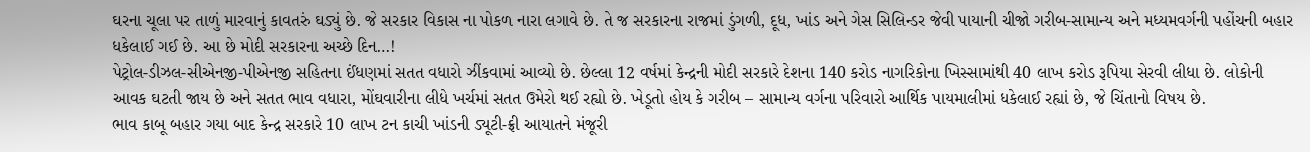ઘરના ચૂલા પર તાળું મારવાનું કાવતરું ઘડ્યું છે. જે સરકાર વિકાસ ના પોકળ નારા લગાવે છે. તે જ સરકારના રાજમાં ડુંગળી, દૂધ, ખાંડ અને ગેસ સિલિન્ડર જેવી પાયાની ચીજો ગરીબ-સામાન્ય અને મધ્યમવર્ગની પહોંચની બહાર ધકેલાઈ ગઈ છે. આ છે મોદી સરકારના અચ્છે દિન…!
પેટ્રોલ-ડીઝલ-સીએનજી-પીએનજી સહિતના ઈંધણમાં સતત વધારો ઝીંકવામાં આવ્યો છે. છેલ્લા 12 વર્ષમાં કેન્દ્રની મોદી સરકારે દેશના 140 કરોડ નાગરિકોના ખિસ્સામાંથી 40 લાખ કરોડ રૂપિયા સેરવી લીધા છે. લોકોની આવક ઘટતી જાય છે અને સતત ભાવ વધારા, મોંઘવારીના લીધે ખર્ચમાં સતત ઉમેરો થઈ રહ્યો છે. ખેડૂતો હોય કે ગરીબ – સામાન્ય વર્ગના પરિવારો આર્થિક પાયમાલીમાં ધકેલાઈ રહ્યાં છે, જે ચિંતાનો વિષય છે.
ભાવ કાબૂ બહાર ગયા બાદ કેન્દ્ર સરકારે 10 લાખ ટન કાચી ખાંડની ડ્યૂટી-ફ્રી આયાતને મંજૂરી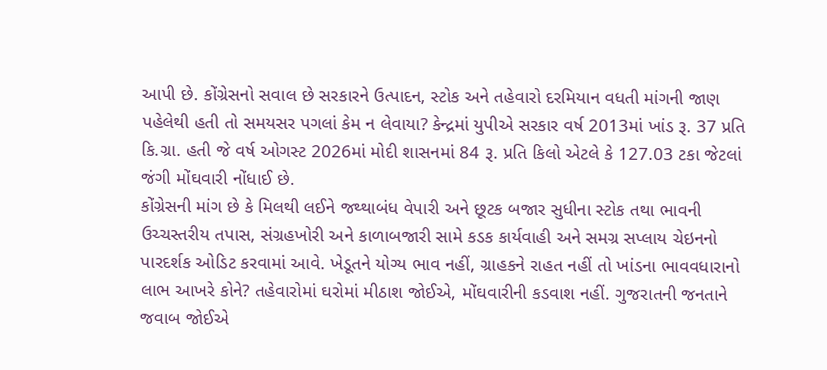આપી છે. કોંગ્રેસનો સવાલ છે સરકારને ઉત્પાદન, સ્ટોક અને તહેવારો દરમિયાન વધતી માંગની જાણ પહેલેથી હતી તો સમયસર પગલાં કેમ ન લેવાયા? કેન્દ્રમાં યુપીએ સરકાર વર્ષ 2013માં ખાંડ રૂ. 37 પ્રતિ કિ.ગ્રા. હતી જે વર્ષ ઓગસ્ટ 2026માં મોદી શાસનમાં 84 રૂ. પ્રતિ કિલો એટલે કે 127.03 ટકા જેટલાં જંગી મોંઘવારી નોંધાઈ છે.
કોંગ્રેસની માંગ છે કે મિલથી લઈને જથ્થાબંધ વેપારી અને છૂટક બજાર સુધીના સ્ટોક તથા ભાવની ઉચ્ચસ્તરીય તપાસ, સંગ્રહખોરી અને કાળાબજારી સામે કડક કાર્યવાહી અને સમગ્ર સપ્લાય ચેઇનનો પારદર્શક ઓડિટ કરવામાં આવે. ખેડૂતને યોગ્ય ભાવ નહીં, ગ્રાહકને રાહત નહીં તો ખાંડના ભાવવધારાનો લાભ આખરે કોને? તહેવારોમાં ઘરોમાં મીઠાશ જોઈએ, મોંઘવારીની કડવાશ નહીં. ગુજરાતની જનતાને જવાબ જોઈએ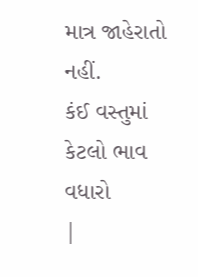માત્ર જાહેરાતો નહીં.
કંઈ વસ્તુમાં કેટલો ભાવ વધારો
|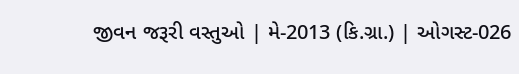જીવન જરૂરી વસ્તુઓ | મે-2013 (કિ.ગ્રા.) | ઓગસ્ટ-026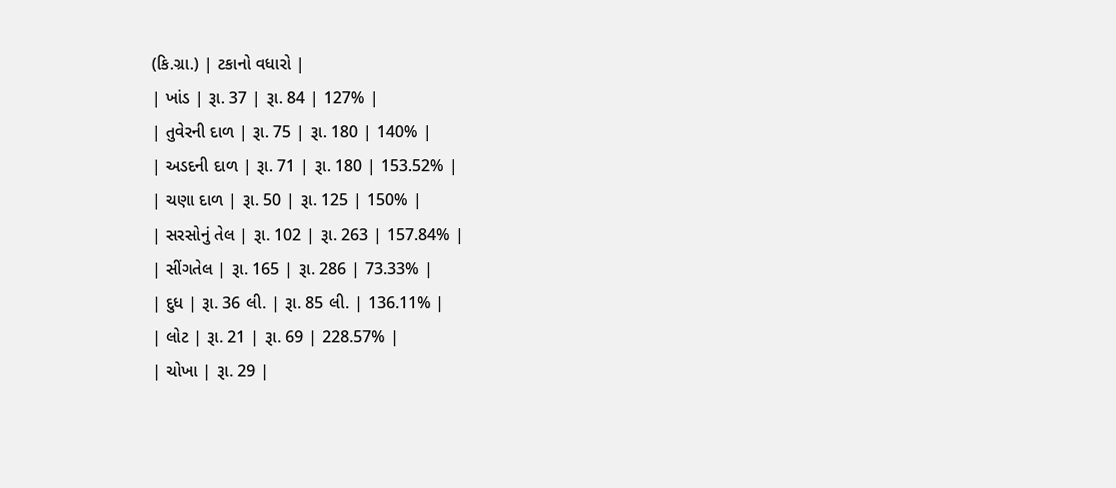(કિ.ગ્રા.) | ટકાનો વધારો |
| ખાંડ | રૂા. 37 | રૂા. 84 | 127% |
| તુવેરની દાળ | રૂા. 75 | રૂા. 180 | 140% |
| અડદની દાળ | રૂા. 71 | રૂા. 180 | 153.52% |
| ચણા દાળ | રૂા. 50 | રૂા. 125 | 150% |
| સરસોનું તેલ | રૂા. 102 | રૂા. 263 | 157.84% |
| સીંગતેલ | રૂા. 165 | રૂા. 286 | 73.33% |
| દુધ | રૂા. 36 લી. | રૂા. 85 લી. | 136.11% |
| લોટ | રૂા. 21 | રૂા. 69 | 228.57% |
| ચોખા | રૂા. 29 |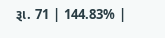રૂા. 71 | 144.83% |